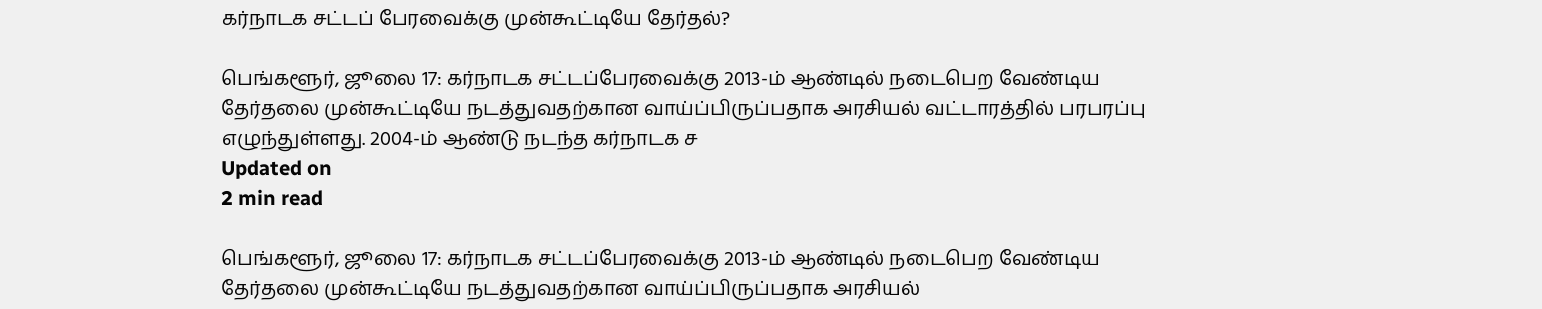கர்நாடக சட்டப் பேரவைக்கு முன்கூட்டியே தேர்தல்?

பெங்களூர், ஜூலை 17: கர்நாடக சட்டப்பேரவைக்கு 2013-ம் ஆண்டில் நடைபெற வேண்டிய தேர்தலை முன்கூட்டியே நடத்துவதற்கான வாய்ப்பிருப்பதாக அரசியல் வட்டாரத்தில் பரபரப்பு எழுந்துள்ளது. 2004-ம் ஆண்டு நடந்த கர்நாடக ச
Updated on
2 min read

பெங்களூர், ஜூலை 17: கர்நாடக சட்டப்பேரவைக்கு 2013-ம் ஆண்டில் நடைபெற வேண்டிய தேர்தலை முன்கூட்டியே நடத்துவதற்கான வாய்ப்பிருப்பதாக அரசியல்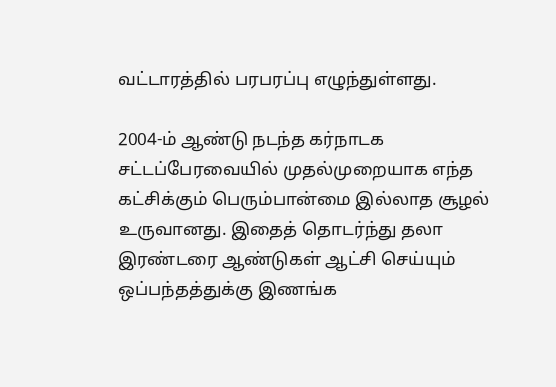வட்டாரத்தில் பரபரப்பு எழுந்துள்ளது.

2004-ம் ஆண்டு நடந்த கர்நாடக சட்டப்பேரவையில் முதல்முறையாக எந்த கட்சிக்கும் பெரும்பான்மை இல்லாத சூழல் உருவானது. இதைத் தொடர்ந்து தலா இரண்டரை ஆண்டுகள் ஆட்சி செய்யும் ஒப்பந்தத்துக்கு இணங்க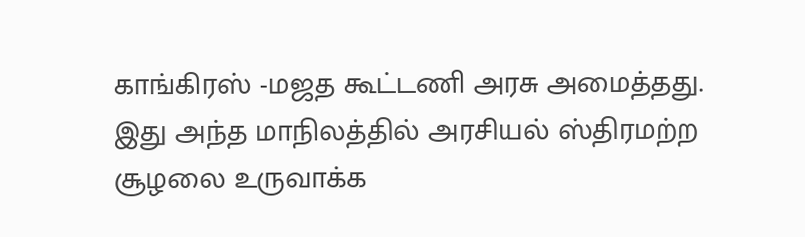காங்கிரஸ் -மஜத கூட்டணி அரசு அமைத்தது. இது அந்த மாநிலத்தில் அரசியல் ஸ்திரமற்ற சூழலை உருவாக்க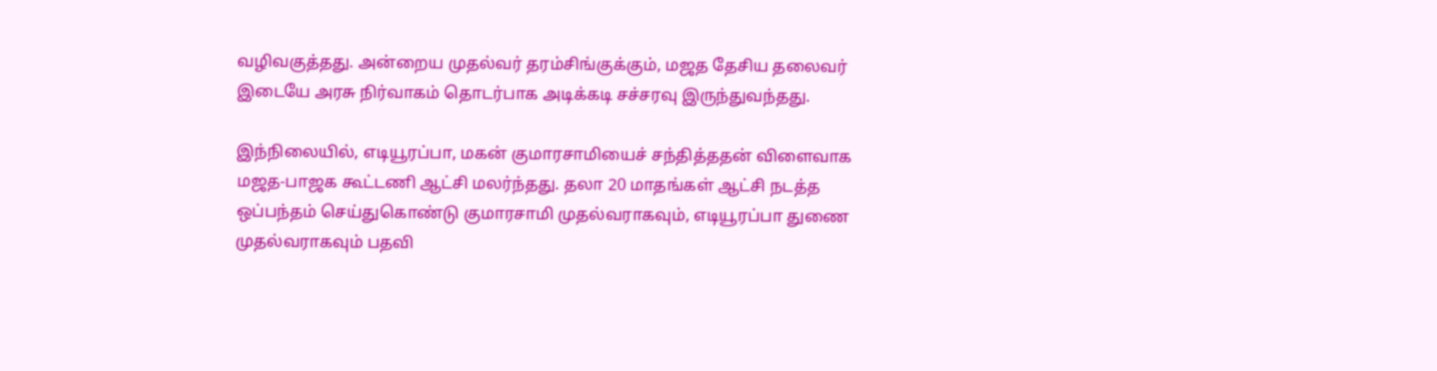வழிவகுத்தது. அன்றைய முதல்வர் தரம்சிங்குக்கும், மஜத தேசிய தலைவர் இடையே அரசு நிர்வாகம் தொடர்பாக அடிக்கடி சச்சரவு இருந்துவந்தது.

இந்நிலையில், எடியூரப்பா, மகன் குமாரசாமியைச் சந்தித்ததன் விளைவாக மஜத-பாஜக கூட்டணி ஆட்சி மலர்ந்தது. தலா 20 மாதங்கள் ஆட்சி நடத்த ஒப்பந்தம் செய்துகொண்டு குமாரசாமி முதல்வராகவும், எடியூரப்பா துணை முதல்வராகவும் பதவி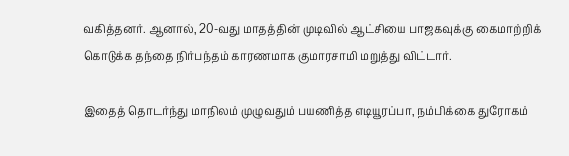வகித்தனர். ஆனால், 20-வது மாதத்தின் முடிவில் ஆட்சியை பாஜகவுக்கு கைமாற்றிக் கொடுக்க தந்தை நிர்பந்தம் காரணமாக குமாரசாமி மறுத்து விட்டார்.

இதைத் தொடர்ந்து மாநிலம் முழுவதும் பயணித்த எடியூரப்பா, நம்பிக்கை துரோகம்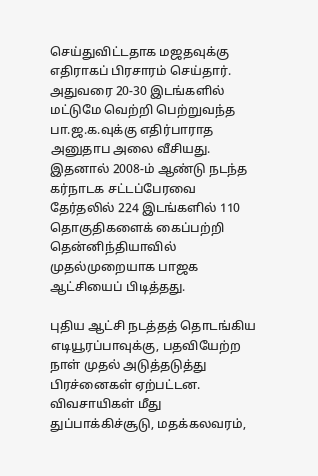செய்துவிட்டதாக மஜதவுக்கு எதிராகப் பிரசாரம் செய்தார். அதுவரை 20-30 இடங்களில் மட்டுமே வெற்றி பெற்றுவந்த பா.ஜ.க.வுக்கு எதிர்பாராத அனுதாப அலை வீசியது. இதனால் 2008-ம் ஆண்டு நடந்த கர்நாடக சட்டப்பேரவை தேர்தலில் 224 இடங்களில் 110 தொகுதிகளைக் கைப்பற்றி தென்னிந்தியாவில் முதல்முறையாக பாஜக ஆட்சியைப் பிடித்தது.

புதிய ஆட்சி நடத்தத் தொடங்கிய எடியூரப்பாவுக்கு, பதவியேற்ற நாள் முதல் அடுத்தடுத்து பிரச்னைகள் ஏற்பட்டன. விவசாயிகள் மீது துப்பாக்கிச்சூடு, மதக்கலவரம்,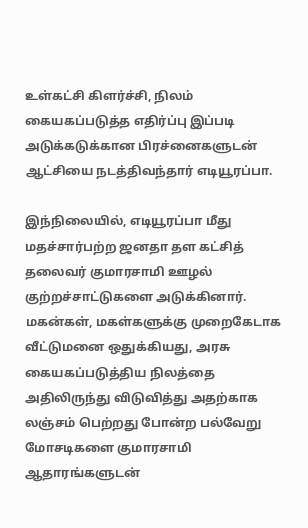உள்கட்சி கிளர்ச்சி, நிலம் கையகப்படுத்த எதிர்ப்பு இப்படி அடுக்கடுக்கான பிரச்னைகளுடன் ஆட்சியை நடத்திவந்தார் எடியூரப்பா.

இந்நிலையில், எடியூரப்பா மீது மதச்சார்பற்ற ஜனதா தள கட்சித் தலைவர் குமாரசாமி ஊழல் குற்றச்சாட்டுகளை அடுக்கினார். மகன்கள், மகள்களுக்கு முறைகேடாக வீட்டுமனை ஒதுக்கியது, அரசு கையகப்படுத்திய நிலத்தை அதிலிருந்து விடுவித்து அதற்காக லஞ்சம் பெற்றது போன்ற பல்வேறு மோசடிகளை குமாரசாமி ஆதாரங்களுடன்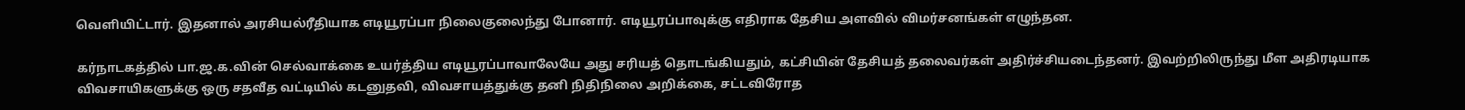வெளியிட்டார். இதனால் அரசியல்ரீதியாக எடியூரப்பா நிலைகுலைந்து போனார். எடியூரப்பாவுக்கு எதிராக தேசிய அளவில் விமர்சனங்கள் எழுந்தன.

கர்நாடகத்தில் பா.ஜ.க.வின் செல்வாக்கை உயர்த்திய எடியூரப்பாவாலேயே அது சரியத் தொடங்கியதும், கட்சியின் தேசியத் தலைவர்கள் அதிர்ச்சியடைந்தனர். இவற்றிலிருந்து மீள அதிரடியாக விவசாயிகளுக்கு ஒரு சதவீத வட்டியில் கடனுதவி, விவசாயத்துக்கு தனி நிதிநிலை அறிக்கை, சட்டவிரோத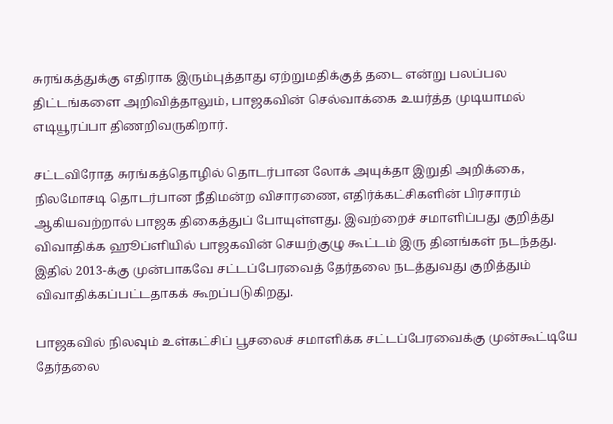சுரங்கத்துக்கு எதிராக இரும்புத்தாது ஏற்றுமதிக்குத் தடை என்று பலப்பல திட்டங்களை அறிவித்தாலும், பாஜகவின் செல்வாக்கை உயர்த்த முடியாமல் எடியூரப்பா திணறிவருகிறார்.

சட்டவிரோத சுரங்கத்தொழில் தொடர்பான லோக் அயுக்தா இறுதி அறிக்கை, நிலமோசடி தொடர்பான நீதிமன்ற விசாரணை, எதிர்க்கட்சிகளின் பிரசாரம் ஆகியவற்றால் பாஜக திகைத்துப் போயுள்ளது. இவற்றைச் சமாளிப்பது குறித்து விவாதிக்க ஹூப்ளியில் பாஜகவின் செயற்குழு கூட்டம் இரு தினங்கள் நடந்தது. இதில் 2013-க்கு முன்பாகவே சட்டப்பேரவைத் தேர்தலை நடத்துவது குறித்தும் விவாதிக்கப்பட்டதாகக் கூறப்படுகிறது.

பாஜகவில் நிலவும் உள்கட்சிப் பூசலைச் சமாளிக்க சட்டப்பேரவைக்கு முன்கூட்டியே தேர்தலை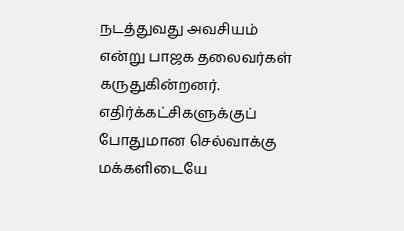நடத்துவது அவசியம் என்று பாஜக தலைவர்கள் கருதுகின்றனர். எதிர்க்கட்சிகளுக்குப் போதுமான செல்வாக்கு மக்களிடையே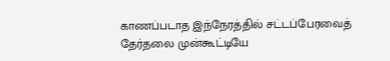காணப்படாத இந்நேரத்தில் சட்டப்பேரவைத் தேர்தலை முன்கூட்டியே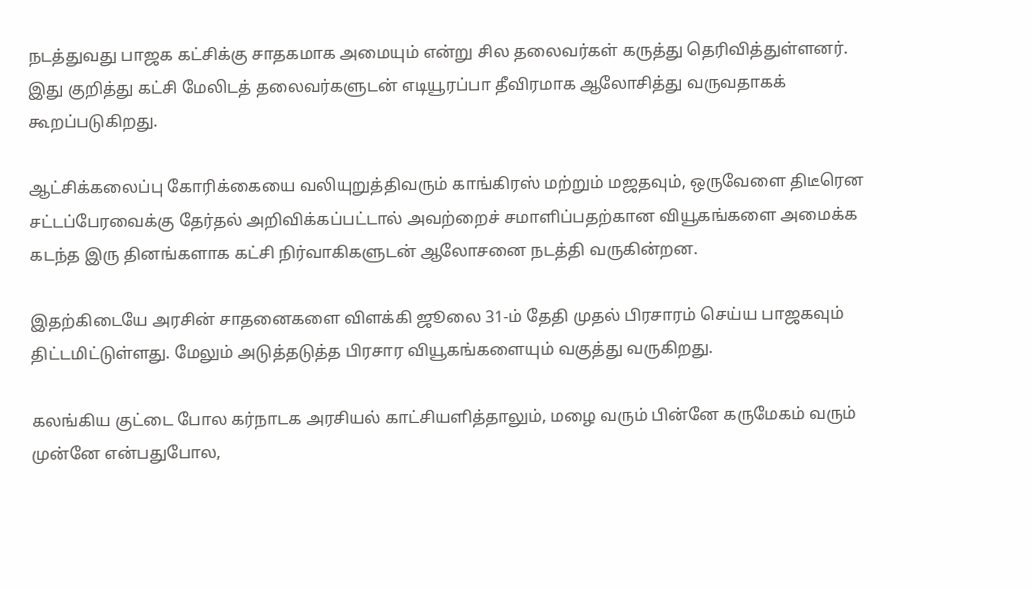நடத்துவது பாஜக கட்சிக்கு சாதகமாக அமையும் என்று சில தலைவர்கள் கருத்து தெரிவித்துள்ளனர். இது குறித்து கட்சி மேலிடத் தலைவர்களுடன் எடியூரப்பா தீவிரமாக ஆலோசித்து வருவதாகக் கூறப்படுகிறது.

ஆட்சிக்கலைப்பு கோரிக்கையை வலியுறுத்திவரும் காங்கிரஸ் மற்றும் மஜதவும், ஒருவேளை திடீரென சட்டப்பேரவைக்கு தேர்தல் அறிவிக்கப்பட்டால் அவற்றைச் சமாளிப்பதற்கான வியூகங்களை அமைக்க கடந்த இரு தினங்களாக கட்சி நிர்வாகிகளுடன் ஆலோசனை நடத்தி வருகின்றன.

இதற்கிடையே அரசின் சாதனைகளை விளக்கி ஜூலை 31-ம் தேதி முதல் பிரசாரம் செய்ய பாஜகவும் திட்டமிட்டுள்ளது. மேலும் அடுத்தடுத்த பிரசார வியூகங்களையும் வகுத்து வருகிறது.

கலங்கிய குட்டை போல கர்நாடக அரசியல் காட்சியளித்தாலும், மழை வரும் பின்னே கருமேகம் வரும் முன்னே என்பதுபோல,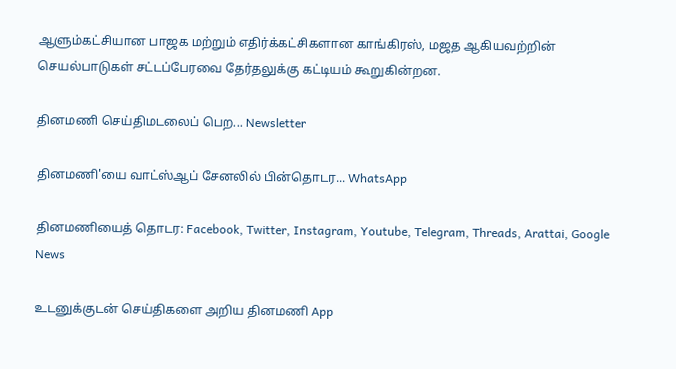ஆளும்கட்சியான பாஜக மற்றும் எதிர்க்கட்சிகளான காங்கிரஸ், மஜத ஆகியவற்றின் செயல்பாடுகள் சட்டப்பேரவை தேர்தலுக்கு கட்டியம் கூறுகின்றன.

தினமணி செய்திமடலைப் பெற... Newsletter

தினமணி'யை வாட்ஸ்ஆப் சேனலில் பின்தொடர... WhatsApp

தினமணியைத் தொடர: Facebook, Twitter, Instagram, Youtube, Telegram, Threads, Arattai, Google News

உடனுக்குடன் செய்திகளை அறிய தினமணி App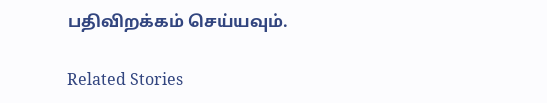பதிவிறக்கம் செய்யவும்.

Related Stories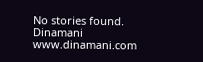No stories found.
Dinamani
www.dinamani.com